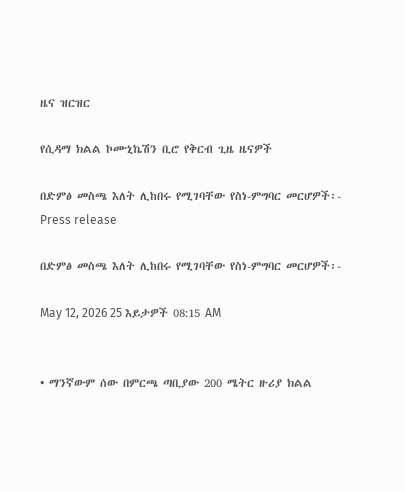ዜና ዝርዝር

የሲዳማ ክልል ኮሙኒኬሽን ቢሮ የቅርብ ጊዜ ዜናዎች

በድምፅ መስጫ እለት ሊከበሩ የሚገባቸው የስነ-ምግባር መርሆዎች፡-
Press release

በድምፅ መስጫ እለት ሊከበሩ የሚገባቸው የስነ-ምግባር መርሆዎች፡-

May 12, 2026 25 እይታዎች 08:15 AM


• ማንኛውም ሰው በምርጫ ጣቢያው 200 ሜትር ዙሪያ ክልል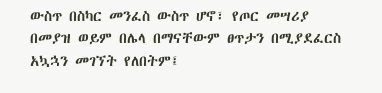ውስጥ በስካር መንፈስ ውስጥ ሆኖ፣ የጦር መሣሪያ በመያዝ ወይም በሌላ በማናቸውም ፀጥታን በሚያደፈርስ አኳኋን መገኘት የለበትም፤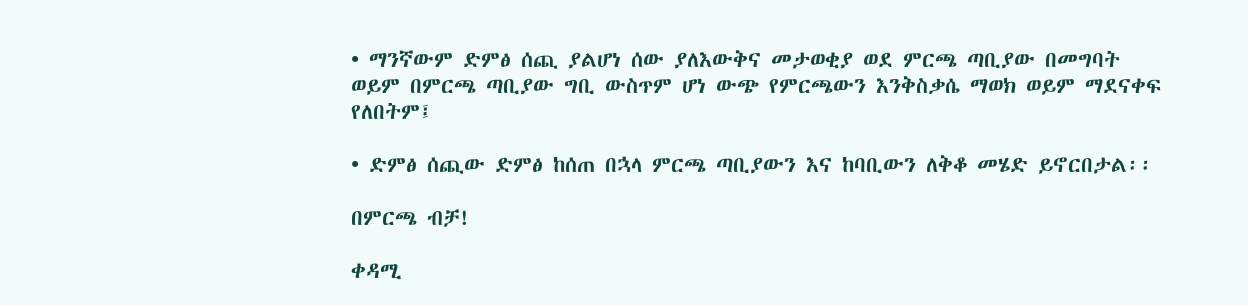• ማንኛውም ድምፅ ሰጪ ያልሆነ ሰው ያለእውቅና መታወቂያ ወደ ምርጫ ጣቢያው በመግባት ወይም በምርጫ ጣቢያው ግቢ ውስጥም ሆነ ውጭ የምርጫውን እንቅስቃሴ ማወክ ወይም ማደናቀፍ የለበትም፤

• ድምፅ ሰጪው ድምፅ ከሰጠ በኋላ ምርጫ ጣቢያውን እና ከባቢውን ለቅቆ መሄድ ይኖርበታል፡፡

በምርጫ ብቻ!

ቀዳሚ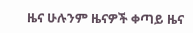ዜና ሁሉንም ዜናዎች ቀጣይ ዜና